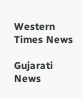Western Times News

Gujarati News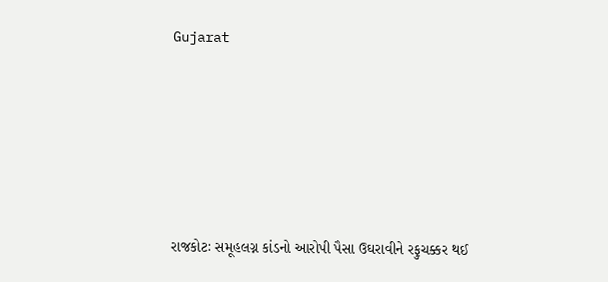Gujarat









રાજકોટઃ સમૂહલગ્ન કાંડનો આરોપી પૈસા ઉઘરાવીને રફુચક્કર થઈ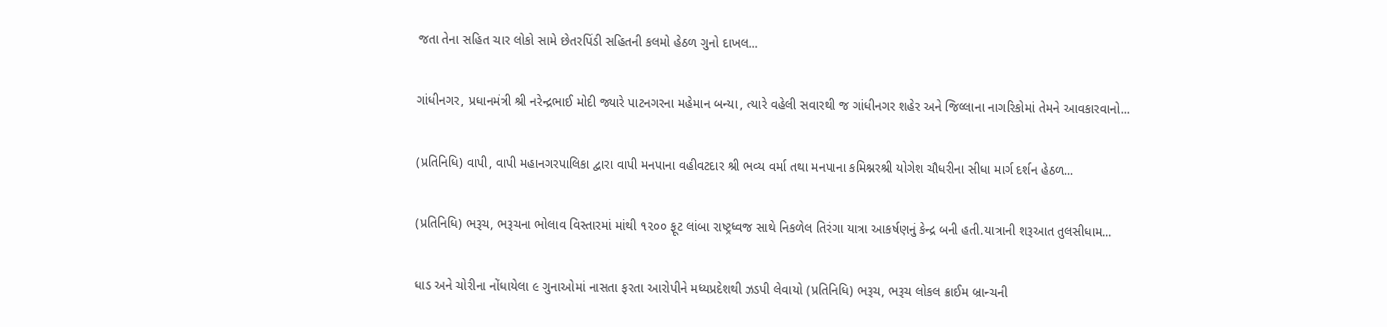જતા તેના સહિત ચાર લોકો સામે છેતરપિંડી સહિતની કલમો હેઠળ ગુનો દાખલ...

ગાંધીનગર, પ્રધાનમંત્રી શ્રી નરેન્દ્રભાઈ મોદી જ્યારે પાટનગરના મહેમાન બન્યા, ત્યારે વહેલી સવારથી જ ગાંધીનગર શહેર અને જિલ્લાના નાગરિકોમાં તેમને આવકારવાનો...

(પ્રતિનિધિ) વાપી, વાપી મહાનગરપાલિકા દ્વારા વાપી મનપાના વહીવટદાર શ્રી ભવ્ય વર્મા તથા મનપાના કમિશ્નરશ્રી યોગેશ ચૌધરીના સીધા માર્ગ દર્શન હેઠળ...

(પ્રતિનિધિ) ભરૂચ, ભરૂચના ભોલાવ વિસ્તારમાં માંથી ૧૨૦૦ ફૂટ લાંબા રાષ્ટ્રધ્વજ સાથે નિકળેલ તિરંગા યાત્રા આકર્ષણનું કેન્દ્ર બની હતી.યાત્રાની શરૂઆત તુલસીધામ...

ધાડ અને ચોરીના નોંધાયેલા ૯ ગુનાઓમાં નાસતા ફરતા આરોપીને મધ્યપ્રદેશથી ઝડપી લેવાયો (પ્રતિનિધિ) ભરૂચ, ભરૂચ લોકલ ક્રાઈમ બ્રાન્ચની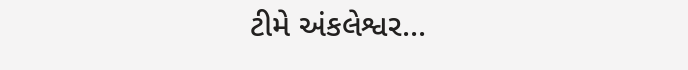ટીમે અંકલેશ્વર...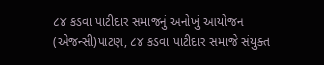૮૪ કડવા પાટીદાર સમાજનું અનોખું આયોજન (એજન્સી)પાટણ, ૮૪ કડવા પાટીદાર સમાજે સંયુક્ત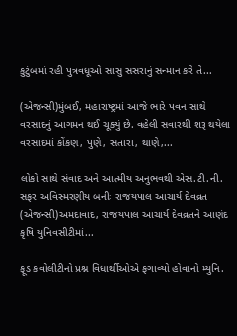કુટુંબમાં રહી પુત્રવધૂઓ સાસુ સસરાનું સન્માન કરે તે...

(એજન્સી)મુંબઈ, મહારાષ્ટ્રમાં આજે ભારે પવન સાથે વરસાદનું આગમન થઈ ચૂક્યું છે. વહેલી સવારથી શરૂ થયેલા વરસાદમાં કોંકણ, પુણે, સતારા, થાણે,...

લોકો સાથે સંવાદ અને આત્મીય અનુભવથી એસ.ટી.ની. સફર અવિસ્મરણીય બનીઃ રાજયપાલ આચાર્ય દેવવ્રત (એજન્સી)અમદાવાદ, રાજયપાલ આચાર્ય દેવવ્રતને આણંદ કૃષિ યુનિવસીટીમાં...

ફૂડ કવોલીટીનો પ્રશ્ન વિધાર્થીઓએ ફગાવ્યો હોવાનો મ્યુનિ.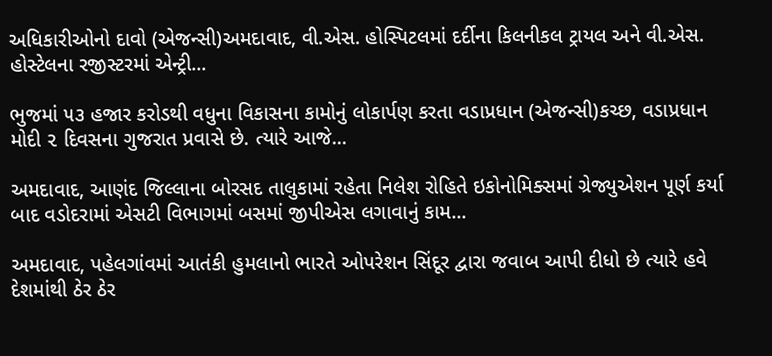અધિકારીઓનો દાવો (એજન્સી)અમદાવાદ, વી.એસ. હોસ્પિટલમાં દર્દીના કિલનીકલ ટ્રાયલ અને વી.એસ. હોસ્ટેલના રજીસ્ટરમાં એન્ટ્રી...

ભુજમાં ૫૩ હજાર કરોડથી વધુના વિકાસના કામોનું લોકાર્પણ કરતા વડાપ્રધાન (એજન્સી)કચ્છ, વડાપ્રધાન મોદી ૨ દિવસના ગુજરાત પ્રવાસે છે. ત્યારે આજે...

અમદાવાદ, આણંદ જિલ્લાના બોરસદ તાલુકામાં રહેતા નિલેશ રોહિતે ઇકોનોમિક્સમાં ગ્રેજ્યુએશન પૂર્ણ કર્યા બાદ વડોદરામાં એસટી વિભાગમાં બસમાં જીપીએસ લગાવાનું કામ...

અમદાવાદ, પહેલગાંવમાં આતંકી હુમલાનો ભારતે ઓપરેશન સિંદૂર દ્વારા જવાબ આપી દીધો છે ત્યારે હવે દેશમાંથી ઠેર ઠેર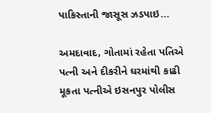પાકિસ્તાની જાસૂસ ઝડપાઇ...

અમદાવાદ, ગોતામાં રહેતા પતિએ પત્ની અને દીકરીને ઘરમાંથી કાઢી મૂકતા પત્નીએ ઇસનપુર પોલીસ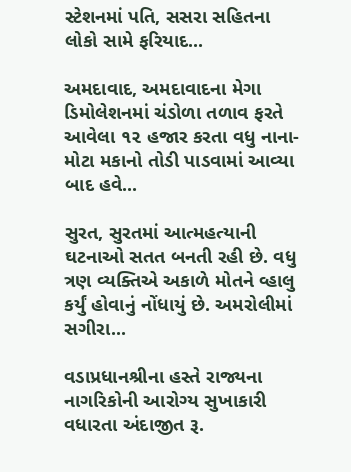સ્ટેશનમાં પતિ, સસરા સહિતના લોકો સામે ફરિયાદ...

અમદાવાદ, અમદાવાદના મેગા ડિમોલેશનમાં ચંડોળા તળાવ ફરતે આવેલા ૧૨ હજાર કરતા વધુ નાના- મોટા મકાનો તોડી પાડવામાં આવ્યા બાદ હવે...

સુરત, સુરતમાં આત્મહત્યાની ઘટનાઓ સતત બનતી રહી છે. વધુ ત્રણ વ્યક્તિએ અકાળે મોતને વ્હાલુ કર્યું હોવાનું નોંધાયું છે. અમરોલીમાં સગીરા...

વડાપ્રધાનશ્રીના હસ્તે રાજ્યના નાગરિકોની આરોગ્ય સુખાકારી વધારતા અંદાજીત રૂ.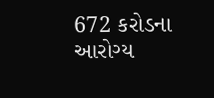672 કરોડના આરોગ્ય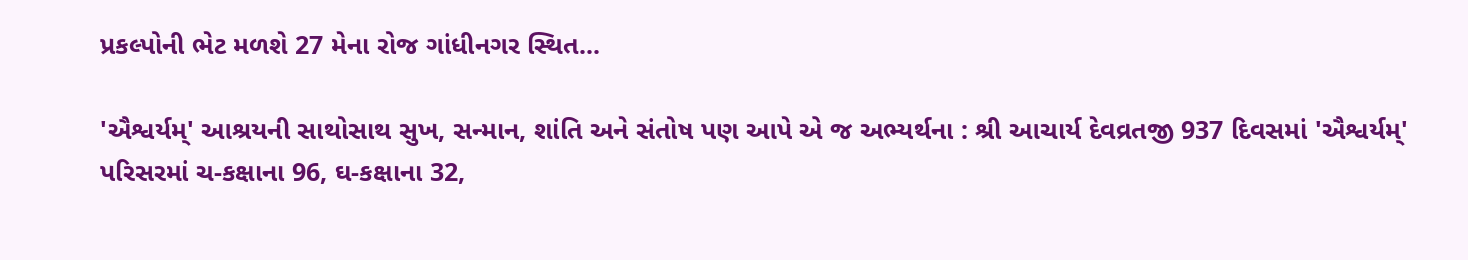પ્રકલ્પોની ભેટ મળશે 27 મેના રોજ ગાંધીનગર સ્થિત...

'ઐશ્વર્યમ્' આશ્રયની સાથોસાથ સુખ, સન્માન, શાંતિ અને સંતોષ પણ આપે એ જ અભ્યર્થના : શ્રી આચાર્ય દેવવ્રતજી 937 દિવસમાં 'ઐશ્વર્યમ્' પરિસરમાં ચ-કક્ષાના 96, ઘ-કક્ષાના 32,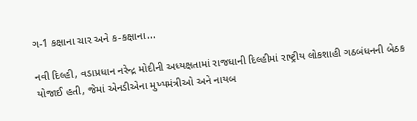ગ-1 કક્ષાના ચાર અને ક-કક્ષાના...

નવી દિલ્હી, વડાપ્રધાન નરેન્દ્ર મોદીની અધ્યક્ષતામાં રાજધાની દિલ્હીમાં રાષ્ટ્રીય લોકશાહી ગઠબંધનની બેઠક યોજાઈ હતી, જેમાં એનડીએના મુખ્યમંત્રીઓ અને નાયબ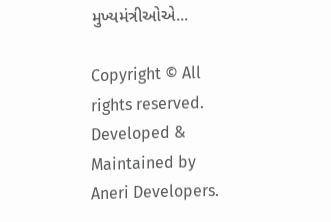મુખ્યમંત્રીઓએ...

Copyright © All rights reserved. Developed & Maintained by Aneri Developers.